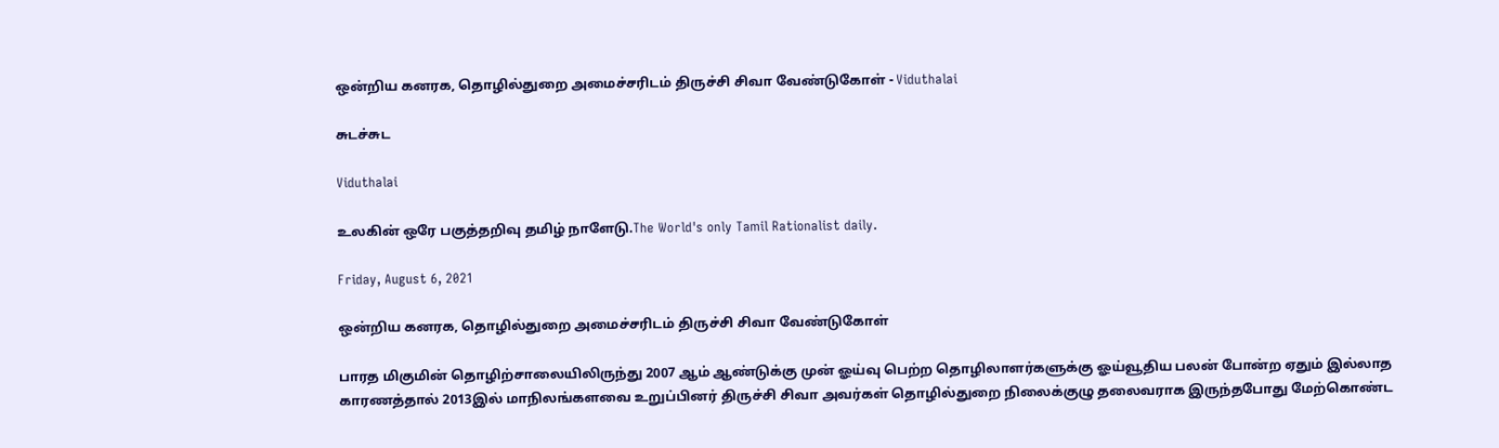ஒன்றிய கனரக, தொழில்துறை அமைச்சரிடம் திருச்சி சிவா வேண்டுகோள் - Viduthalai

சுடச்சுட

Viduthalai

உலகின் ஒரே பகுத்தறிவு தமிழ் நாளேடு.The World's only Tamil Rationalist daily.

Friday, August 6, 2021

ஒன்றிய கனரக, தொழில்துறை அமைச்சரிடம் திருச்சி சிவா வேண்டுகோள்

பாரத மிகுமின் தொழிற்சாலையிலிருந்து 2007 ஆம் ஆண்டுக்கு முன் ஓய்வு பெற்ற தொழிலாளர்களுக்கு ஓய்வூதிய பலன் போன்ற ஏதும் இல்லாத காரணத்தால் 2013இல் மாநிலங்களவை உறுப்பினர் திருச்சி சிவா அவர்கள் தொழில்துறை நிலைக்குழு தலைவராக இருந்தபோது மேற்கொண்ட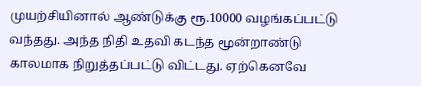முயற்சியினால் ஆண்டுக்கு ரூ.10000 வழங்கப்பட்டு வந்தது. அந்த நிதி உதவி கடந்த மூன்றாண்டு காலமாக நிறுத்தப்பட்டு விட்டது. ஏற்கெனவே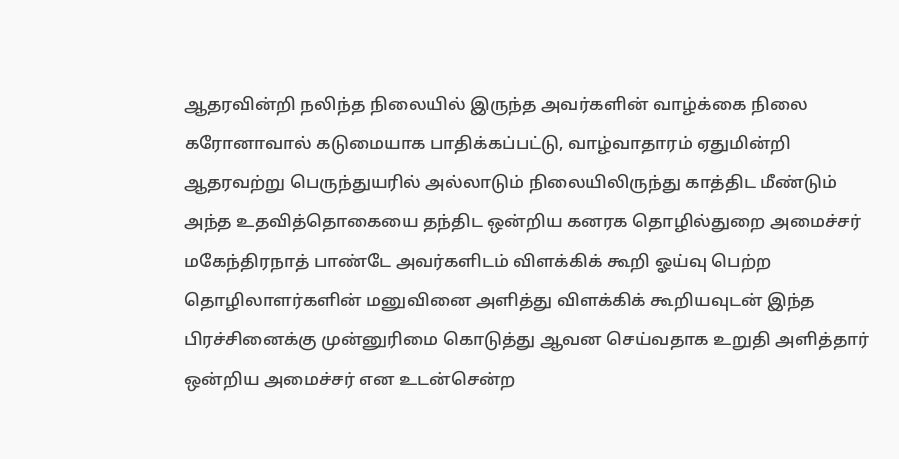ஆதரவின்றி நலிந்த நிலையில் இருந்த அவர்களின் வாழ்க்கை நிலை கரோனாவால் கடுமையாக பாதிக்கப்பட்டு, வாழ்வாதாரம் ஏதுமின்றி ஆதரவற்று பெருந்துயரில் அல்லாடும் நிலையிலிருந்து காத்திட மீண்டும் அந்த உதவித்தொகையை தந்திட ஒன்றிய கனரக தொழில்துறை அமைச்சர்  மகேந்திரநாத் பாண்டே அவர்களிடம் விளக்கிக் கூறி ஓய்வு பெற்ற தொழிலாளர்களின் மனுவினை அளித்து விளக்கிக் கூறியவுடன் இந்த பிரச்சினைக்கு முன்னுரிமை கொடுத்து ஆவன செய்வதாக உறுதி அளித்தார் ஒன்றிய அமைச்சர் என உடன்சென்ற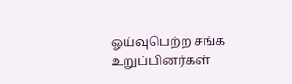ஓய்வுபெற்ற சங்க உறுப்பினர்கள்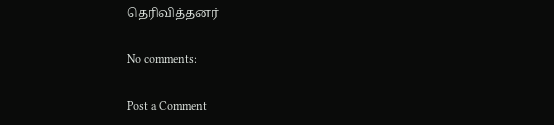தெரிவித்தனர்

No comments:

Post a Comment